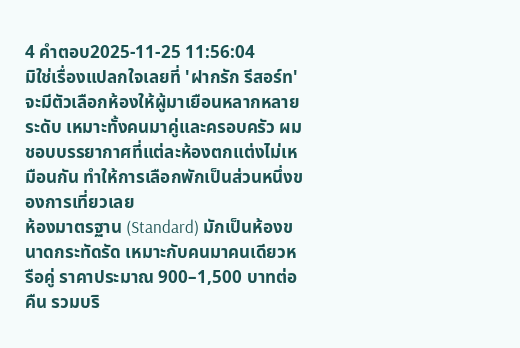4 คำตอบ2025-11-25 11:56:04
มิใช่เรื่องแปลกใจเลยที่ 'ฝากรัก รีสอร์ท' จะมีตัวเลือกห้องให้ผู้มาเยือนหลากหลายระดับ เหมาะทั้งคนมาคู่และครอบครัว ผมชอบบรรยากาศที่แต่ละห้องตกแต่งไม่เหมือนกัน ทำให้การเลือกพักเป็นส่วนหนึ่งของการเที่ยวเลย
ห้องมาตรฐาน (Standard) มักเป็นห้องขนาดกระทัดรัด เหมาะกับคนมาคนเดียวหรือคู่ ราคาประมาณ 900–1,500 บาทต่อคืน รวมบริ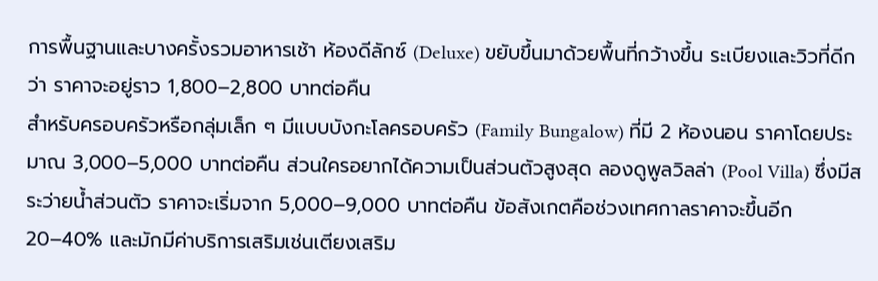การพื้นฐานและบางครั้งรวมอาหารเช้า ห้องดีลักซ์ (Deluxe) ขยับขึ้นมาด้วยพื้นที่กว้างขึ้น ระเบียงและวิวที่ดีกว่า ราคาจะอยู่ราว 1,800–2,800 บาทต่อคืน
สำหรับครอบครัวหรือกลุ่มเล็ก ๆ มีแบบบังกะโลครอบครัว (Family Bungalow) ที่มี 2 ห้องนอน ราคาโดยประมาณ 3,000–5,000 บาทต่อคืน ส่วนใครอยากได้ความเป็นส่วนตัวสูงสุด ลองดูพูลวิลล่า (Pool Villa) ซึ่งมีสระว่ายน้ำส่วนตัว ราคาจะเริ่มจาก 5,000–9,000 บาทต่อคืน ข้อสังเกตคือช่วงเทศกาลราคาจะขึ้นอีก 20–40% และมักมีค่าบริการเสริมเช่นเตียงเสริม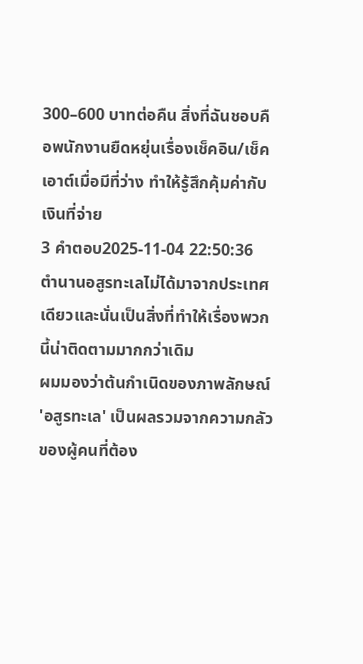300–600 บาทต่อคืน สิ่งที่ฉันชอบคือพนักงานยืดหยุ่นเรื่องเช็คอิน/เช็คเอาต์เมื่อมีที่ว่าง ทำให้รู้สึกคุ้มค่ากับเงินที่จ่าย
3 คำตอบ2025-11-04 22:50:36
ตำนานอสูรทะเลไม่ได้มาจากประเทศเดียวและนั่นเป็นสิ่งที่ทำให้เรื่องพวกนี้น่าติดตามมากกว่าเดิม
ผมมองว่าต้นกำเนิดของภาพลักษณ์ 'อสูรทะเล' เป็นผลรวมจากความกลัวของผู้คนที่ต้อง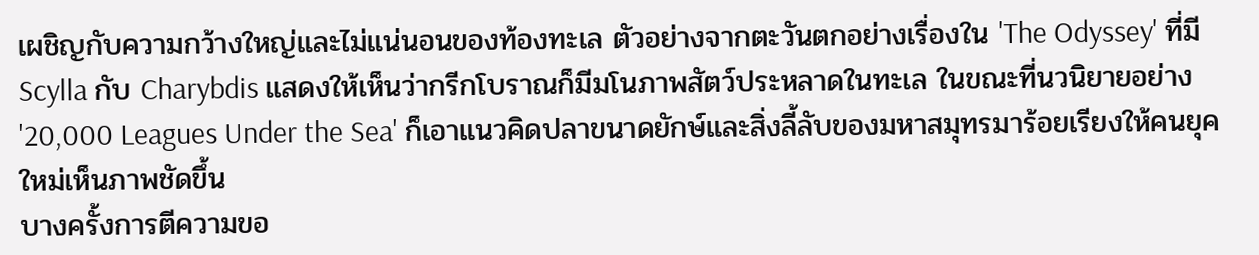เผชิญกับความกว้างใหญ่และไม่แน่นอนของท้องทะเล ตัวอย่างจากตะวันตกอย่างเรื่องใน 'The Odyssey' ที่มี Scylla กับ Charybdis แสดงให้เห็นว่ากรีกโบราณก็มีมโนภาพสัตว์ประหลาดในทะเล ในขณะที่นวนิยายอย่าง '20,000 Leagues Under the Sea' ก็เอาแนวคิดปลาขนาดยักษ์และสิ่งลี้ลับของมหาสมุทรมาร้อยเรียงให้คนยุคใหม่เห็นภาพชัดขึ้น
บางครั้งการตีความขอ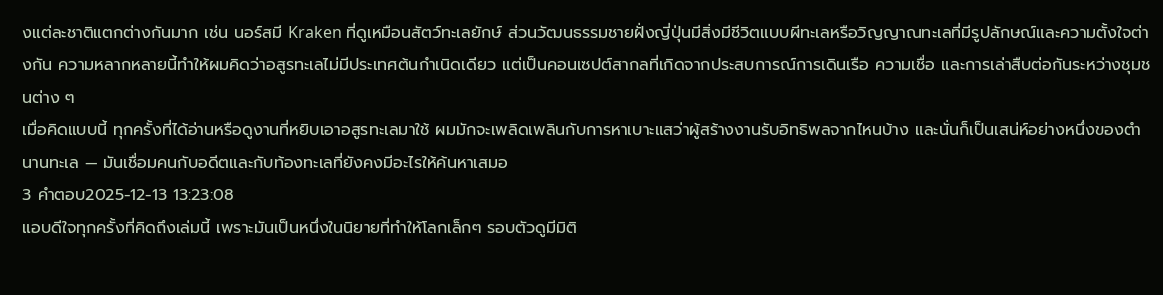งแต่ละชาติแตกต่างกันมาก เช่น นอร์สมี Kraken ที่ดูเหมือนสัตว์ทะเลยักษ์ ส่วนวัฒนธรรมชายฝั่งญี่ปุ่นมีสิ่งมีชีวิตแบบผีทะเลหรือวิญญาณทะเลที่มีรูปลักษณ์และความตั้งใจต่างกัน ความหลากหลายนี้ทำให้ผมคิดว่าอสูรทะเลไม่มีประเทศต้นกำเนิดเดียว แต่เป็นคอนเซปต์สากลที่เกิดจากประสบการณ์การเดินเรือ ความเชื่อ และการเล่าสืบต่อกันระหว่างชุมชนต่าง ๆ
เมื่อคิดแบบนี้ ทุกครั้งที่ได้อ่านหรือดูงานที่หยิบเอาอสูรทะเลมาใช้ ผมมักจะเพลิดเพลินกับการหาเบาะแสว่าผู้สร้างงานรับอิทธิพลจากไหนบ้าง และนั่นก็เป็นเสน่ห์อย่างหนึ่งของตำนานทะเล — มันเชื่อมคนกับอดีตและกับท้องทะเลที่ยังคงมีอะไรให้ค้นหาเสมอ
3 คำตอบ2025-12-13 13:23:08
แอบดีใจทุกครั้งที่คิดถึงเล่มนี้ เพราะมันเป็นหนึ่งในนิยายที่ทำให้โลกเล็กๆ รอบตัวดูมีมิติ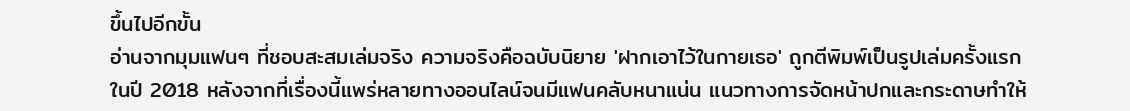ขึ้นไปอีกขั้น
อ่านจากมุมแฟนๆ ที่ชอบสะสมเล่มจริง ความจริงคือฉบับนิยาย 'ฝากเอาไว้ในกายเธอ' ถูกตีพิมพ์เป็นรูปเล่มครั้งแรกในปี 2018 หลังจากที่เรื่องนี้แพร่หลายทางออนไลน์จนมีแฟนคลับหนาแน่น แนวทางการจัดหน้าปกและกระดาษทำให้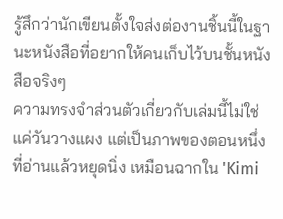รู้สึกว่านักเขียนตั้งใจส่งต่องานชิ้นนี้ในฐานะหนังสือที่อยากให้คนเก็บไว้บนชั้นหนังสือจริงๆ
ความทรงจำส่วนตัวเกี่ยวกับเล่มนี้ไม่ใช่แค่วันวางแผง แต่เป็นภาพของตอนหนึ่งที่อ่านแล้วหยุดนิ่ง เหมือนฉากใน 'Kimi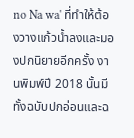no Na wa' ที่ทำให้ต้องวางแก้วน้ำลงและมองปกนิยายอีกครั้ง งานพิมพ์ปี 2018 นั้นมีทั้งฉบับปกอ่อนและฉ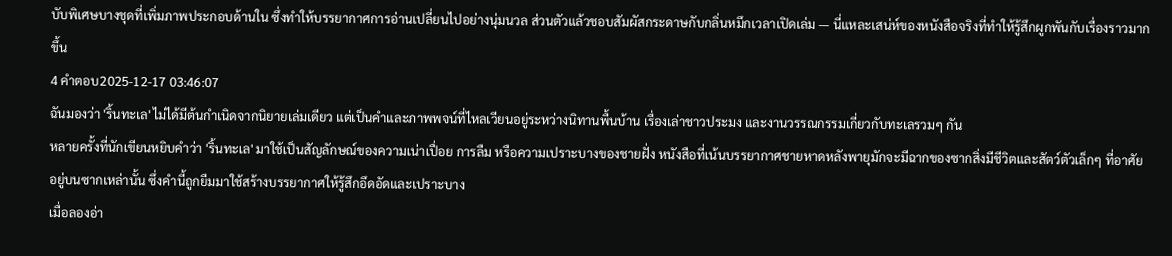บับพิเศษบางชุดที่เพิ่มภาพประกอบด้านใน ซึ่งทำให้บรรยากาศการอ่านเปลี่ยนไปอย่างนุ่มนวล ส่วนตัวแล้วชอบสัมผัสกระดาษกับกลิ่นหมึกเวลาเปิดเล่ม — นี่แหละเสน่ห์ของหนังสือจริงที่ทำให้รู้สึกผูกพันกับเรื่องราวมากขึ้น
4 คำตอบ2025-12-17 03:46:07
ฉันมองว่า 'ริ้นทะเล' ไม่ได้มีต้นกำเนิดจากนิยายเล่มเดียว แต่เป็นคำและภาพพจน์ที่ไหลเวียนอยู่ระหว่างนิทานพื้นบ้าน เรื่องเล่าชาวประมง และงานวรรณกรรมเกี่ยวกับทะเลรวมๆ กัน
หลายครั้งที่นักเขียนหยิบคำว่า 'ริ้นทะเล' มาใช้เป็นสัญลักษณ์ของความเน่าเปื่อย การลืม หรือความเปราะบางของชายฝั่ง หนังสือที่เน้นบรรยากาศชายหาดหลังพายุมักจะมีฉากของซากสิ่งมีชีวิตและสัตว์ตัวเล็กๆ ที่อาศัยอยู่บนซากเหล่านั้น ซึ่งคำนี้ถูกยืมมาใช้สร้างบรรยากาศให้รู้สึกอึดอัดและเปราะบาง
เมื่อลองอ่า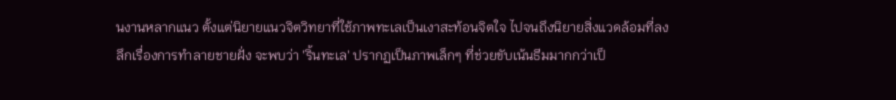นงานหลากแนว ตั้งแต่นิยายแนวจิตวิทยาที่ใช้ภาพทะเลเป็นเงาสะท้อนจิตใจ ไปจนถึงนิยายสิ่งแวดล้อมที่ลงลึกเรื่องการทำลายชายฝั่ง จะพบว่า 'ริ้นทะเล' ปรากฏเป็นภาพเล็กๆ ที่ช่วยขับเน้นธีมมากกว่าเป็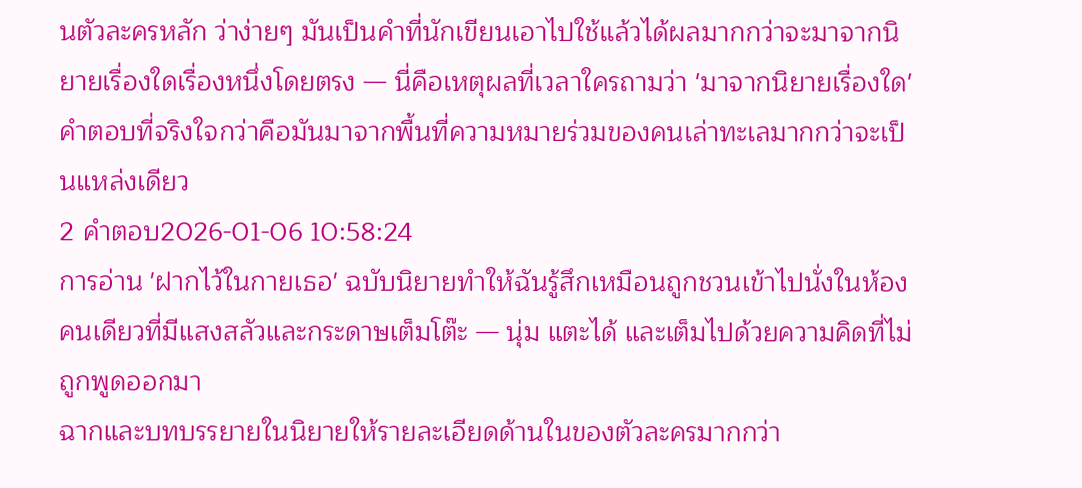นตัวละครหลัก ว่าง่ายๆ มันเป็นคำที่นักเขียนเอาไปใช้แล้วได้ผลมากกว่าจะมาจากนิยายเรื่องใดเรื่องหนึ่งโดยตรง — นี่คือเหตุผลที่เวลาใครถามว่า 'มาจากนิยายเรื่องใด' คำตอบที่จริงใจกว่าคือมันมาจากพื้นที่ความหมายร่วมของคนเล่าทะเลมากกว่าจะเป็นแหล่งเดียว
2 คำตอบ2026-01-06 10:58:24
การอ่าน 'ฝากไว้ในกายเธอ' ฉบับนิยายทำให้ฉันรู้สึกเหมือนถูกชวนเข้าไปนั่งในห้องคนเดียวที่มีแสงสลัวและกระดาษเต็มโต๊ะ — นุ่ม แตะได้ และเต็มไปด้วยความคิดที่ไม่ถูกพูดออกมา
ฉากและบทบรรยายในนิยายให้รายละเอียดด้านในของตัวละครมากกว่า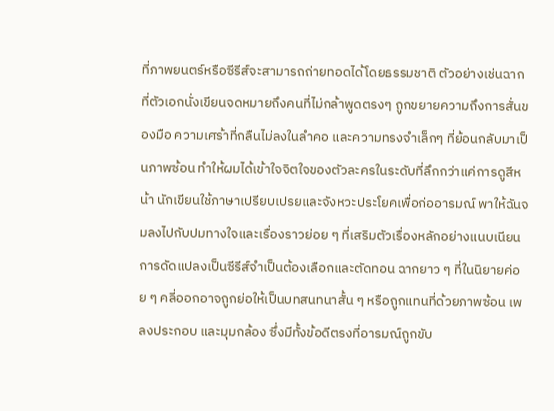ที่ภาพยนตร์หรือซีรีส์จะสามารถถ่ายทอดได้โดยธรรมชาติ ตัวอย่างเช่นฉากที่ตัวเอกนั่งเขียนจดหมายถึงคนที่ไม่กล้าพูดตรงๆ ถูกขยายความถึงการสั่นของมือ ความเศร้าที่กลืนไม่ลงในลำคอ และความทรงจำเล็กๆ ที่ย้อนกลับมาเป็นภาพซ้อน ทำให้ผมได้เข้าใจจิตใจของตัวละครในระดับที่ลึกกว่าแค่การดูสีหน้า นักเขียนใช้ภาษาเปรียบเปรยและจังหวะประโยคเพื่อก่ออารมณ์ พาให้ฉันจมลงไปกับปมทางใจและเรื่องราวย่อย ๆ ที่เสริมตัวเรื่องหลักอย่างแนบเนียน
การดัดแปลงเป็นซีรีส์จำเป็นต้องเลือกและตัดทอน ฉากยาว ๆ ที่ในนิยายค่อย ๆ คลี่ออกอาจถูกย่อให้เป็นบทสนทนาสั้น ๆ หรือถูกแทนที่ด้วยภาพซ้อน เพลงประกอบ และมุมกล้อง ซึ่งมีทั้งข้อดีตรงที่อารมณ์ถูกขับ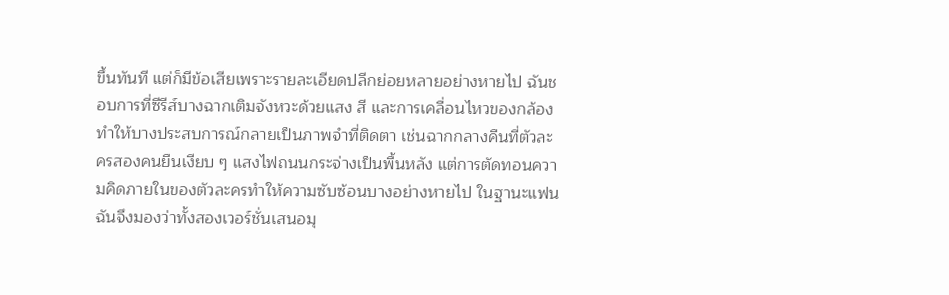ขึ้นทันที แต่ก็มีข้อเสียเพราะรายละเอียดปลีกย่อยหลายอย่างหายไป ฉันชอบการที่ซีรีส์บางฉากเติมจังหวะด้วยแสง สี และการเคลื่อนไหวของกล้อง ทำให้บางประสบการณ์กลายเป็นภาพจำที่ติดตา เช่นฉากกลางคืนที่ตัวละครสองคนยืนเงียบ ๆ แสงไฟถนนกระจ่างเป็นพื้นหลัง แต่การตัดทอนความคิดภายในของตัวละครทำให้ความซับซ้อนบางอย่างหายไป ในฐานะแฟน ฉันจึงมองว่าทั้งสองเวอร์ชั่นเสนอมุ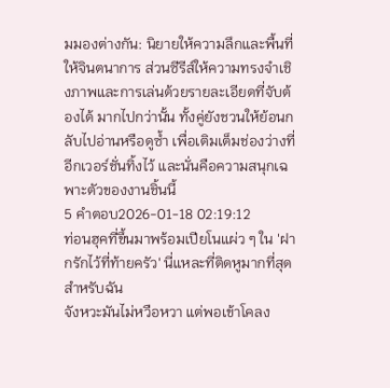มมองต่างกัน: นิยายให้ความลึกและพื้นที่ให้จินตนาการ ส่วนซีรีส์ให้ความทรงจำเชิงภาพและการเล่นด้วยรายละเอียดที่จับต้องได้ มากไปกว่านั้น ทั้งคู่ยังชวนให้ย้อนกลับไปอ่านหรือดูซ้ำ เพื่อเติมเต็มช่องว่างที่อีกเวอร์ชั่นทิ้งไว้ และนั่นคือความสนุกเฉพาะตัวของงานชิ้นนี้
5 คำตอบ2026-01-18 02:19:12
ท่อนฮุคที่ขึ้นมาพร้อมเปียโนแผ่ว ๆ ใน 'ฝากรักไว้ที่ท้ายครัว' นี่แหละที่ติดหูมากที่สุดสำหรับฉัน
จังหวะมันไม่หวือหวา แต่พอเข้าโคลง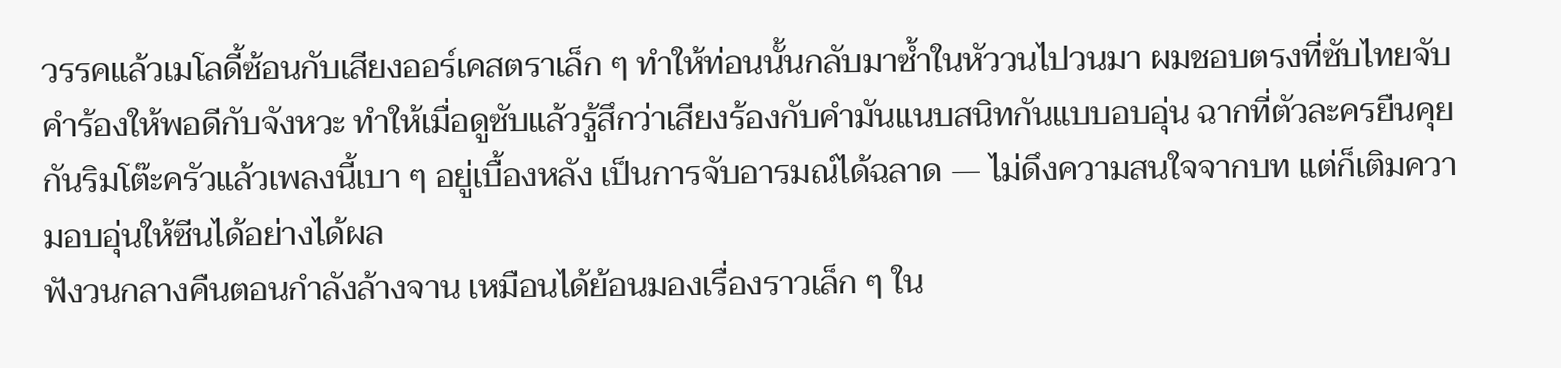วรรคแล้วเมโลดี้ซ้อนกับเสียงออร์เคสตราเล็ก ๆ ทำให้ท่อนนั้นกลับมาซ้ำในหัววนไปวนมา ผมชอบตรงที่ซับไทยจับคำร้องให้พอดีกับจังหวะ ทำให้เมื่อดูซับแล้วรู้สึกว่าเสียงร้องกับคำมันแนบสนิทกันแบบอบอุ่น ฉากที่ตัวละครยืนคุยกันริมโต๊ะครัวแล้วเพลงนี้เบา ๆ อยู่เบื้องหลัง เป็นการจับอารมณ์ได้ฉลาด — ไม่ดึงความสนใจจากบท แต่ก็เติมความอบอุ่นให้ซีนได้อย่างได้ผล
ฟังวนกลางคืนตอนกำลังล้างจาน เหมือนได้ย้อนมองเรื่องราวเล็ก ๆ ใน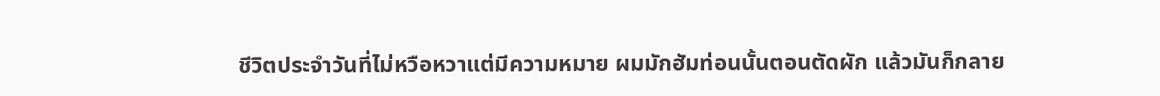ชีวิตประจำวันที่ไม่หวือหวาแต่มีความหมาย ผมมักฮัมท่อนนั้นตอนตัดผัก แล้วมันก็กลาย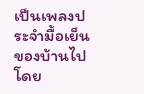เป็นเพลงประจำมื้อเย็นของบ้านไปโดย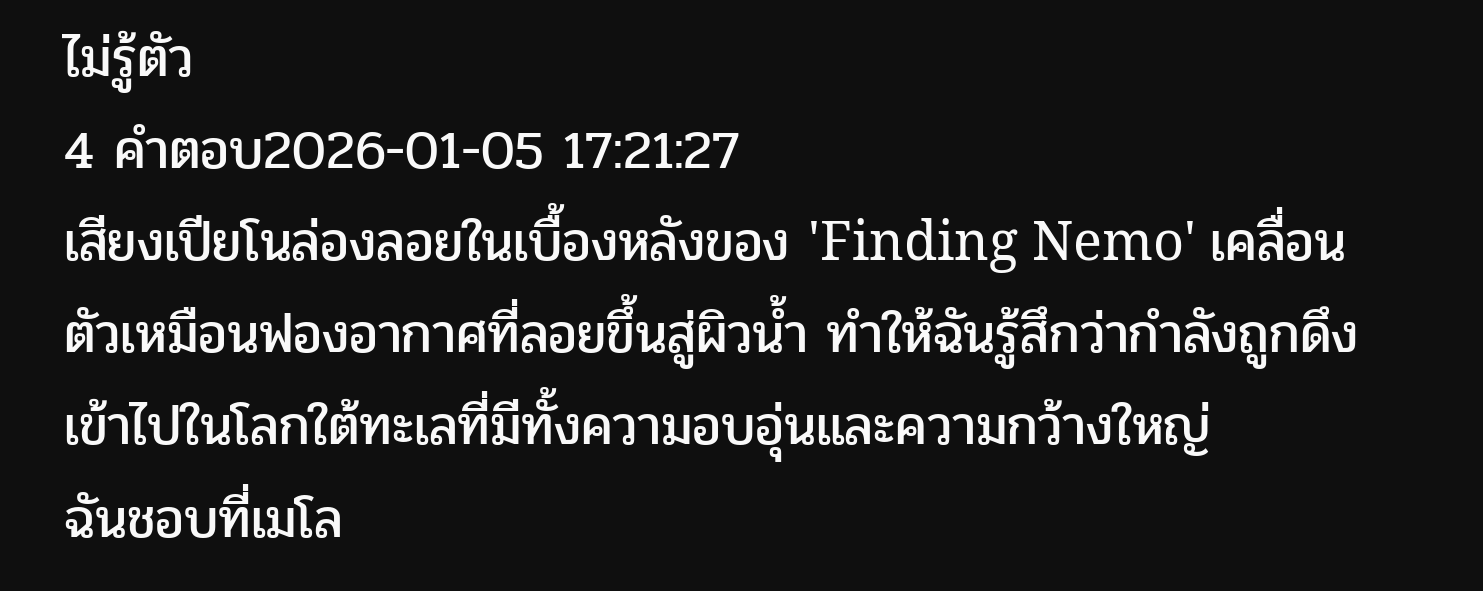ไม่รู้ตัว
4 คำตอบ2026-01-05 17:21:27
เสียงเปียโนล่องลอยในเบื้องหลังของ 'Finding Nemo' เคลื่อนตัวเหมือนฟองอากาศที่ลอยขึ้นสู่ผิวน้ำ ทำให้ฉันรู้สึกว่ากำลังถูกดึงเข้าไปในโลกใต้ทะเลที่มีทั้งความอบอุ่นและความกว้างใหญ่
ฉันชอบที่เมโล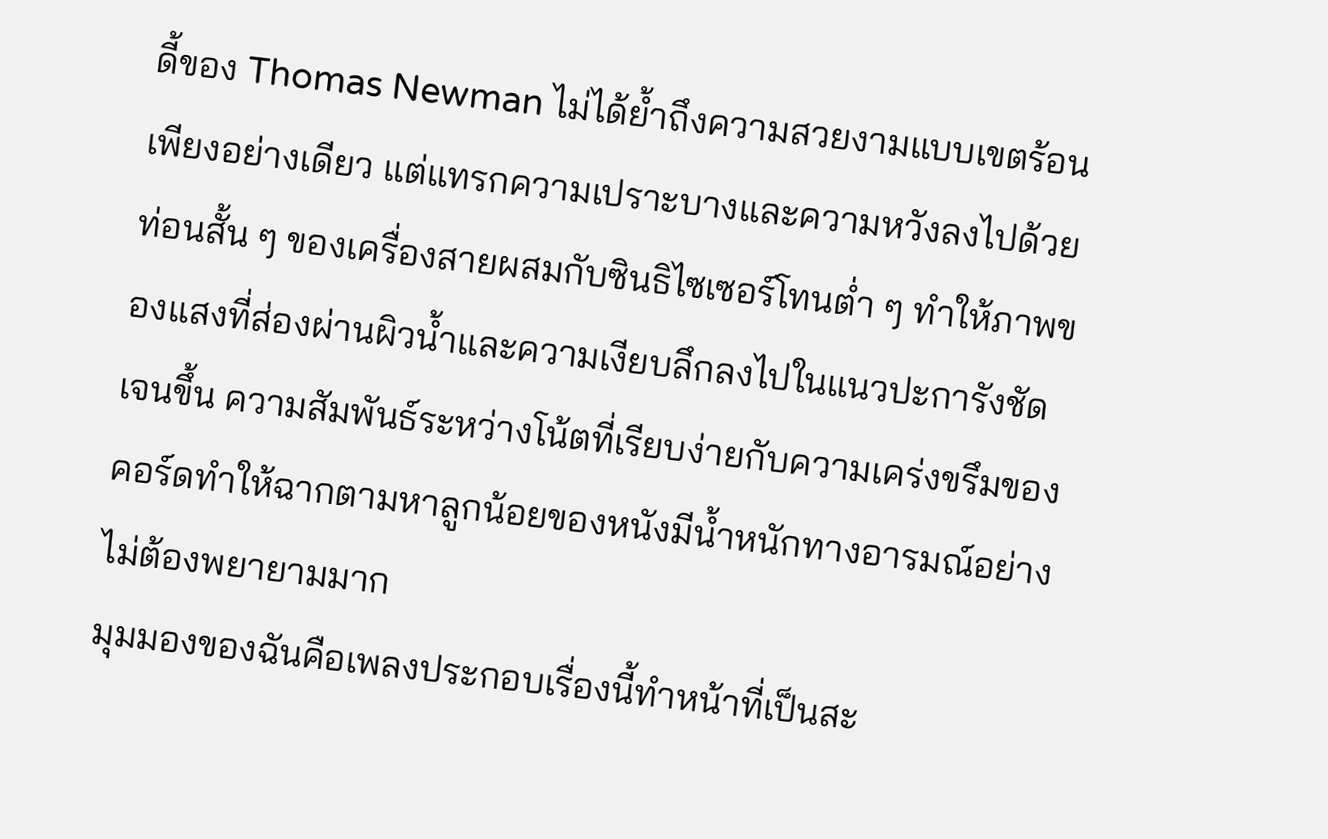ดี้ของ Thomas Newman ไม่ได้ย้ำถึงความสวยงามแบบเขตร้อนเพียงอย่างเดียว แต่แทรกความเปราะบางและความหวังลงไปด้วย ท่อนสั้น ๆ ของเครื่องสายผสมกับซินธิไซเซอร์โทนต่ำ ๆ ทำให้ภาพของแสงที่ส่องผ่านผิวน้ำและความเงียบลึกลงไปในแนวปะการังชัดเจนขึ้น ความสัมพันธ์ระหว่างโน้ตที่เรียบง่ายกับความเคร่งขรึมของคอร์ดทำให้ฉากตามหาลูกน้อยของหนังมีน้ำหนักทางอารมณ์อย่างไม่ต้องพยายามมาก
มุมมองของฉันคือเพลงประกอบเรื่องนี้ทำหน้าที่เป็นสะ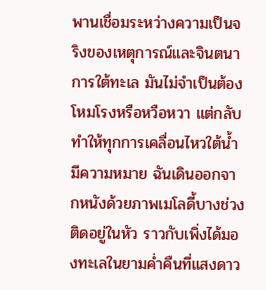พานเชื่อมระหว่างความเป็นจริงของเหตุการณ์และจินตนาการใต้ทะเล มันไม่จำเป็นต้องโหมโรงหรือหวือหวา แต่กลับทำให้ทุกการเคลื่อนไหวใต้น้ำมีความหมาย ฉันเดินออกจากหนังด้วยภาพเมโลดี้บางช่วงติดอยู่ในหัว ราวกับเพิ่งได้มองทะเลในยามค่ำคืนที่แสงดาว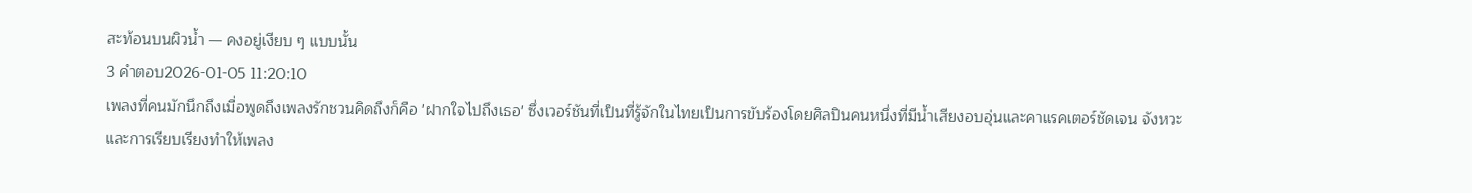สะท้อนบนผิวน้ำ — คงอยู่เงียบ ๆ แบบนั้น
3 คำตอบ2026-01-05 11:20:10
เพลงที่คนมักนึกถึงเมื่อพูดถึงเพลงรักชวนคิดถึงก็คือ 'ฝากใจไปถึงเธอ' ซึ่งเวอร์ชันที่เป็นที่รู้จักในไทยเป็นการขับร้องโดยศิลปินคนหนึ่งที่มีน้ำเสียงอบอุ่นและคาแรคเตอร์ชัดเจน จังหวะและการเรียบเรียงทำให้เพลง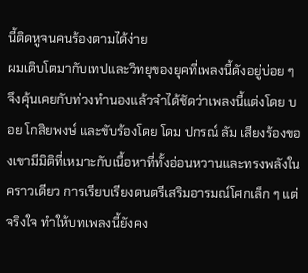นี้ติดหูจนคนร้องตามได้ง่าย
ผมเติบโตมากับเทปและวิทยุของยุคที่เพลงนี้ดังอยู่บ่อย ๆ จึงคุ้นเคยกับท่วงทำนองแล้วจำได้ชัดว่าเพลงนี้แต่งโดย บอย โกสิยพงษ์ และขับร้องโดย โดม ปกรณ์ ลัม เสียงร้องของเขามีมิติที่เหมาะกับเนื้อหาที่ทั้งอ่อนหวานและทรงพลังในคราวเดียว การเรียบเรียงดนตรีเสริมอารมณ์โศกเล็ก ๆ แต่จริงใจ ทำให้บทเพลงนี้ยังคง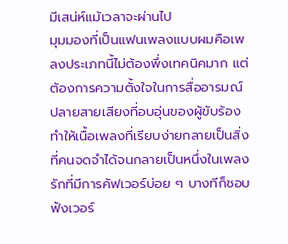มีเสน่ห์แม้เวลาจะผ่านไป
มุมมองที่เป็นแฟนเพลงแบบผมคือเพลงประเภทนี้ไม่ต้องพึ่งเทคนิคมาก แต่ต้องการความตั้งใจในการสื่ออารมณ์ ปลายสายเสียงที่อบอุ่นของผู้ขับร้องทำให้เนื้อเพลงที่เรียบง่ายกลายเป็นสิ่งที่คนจดจำได้จนกลายเป็นหนึ่งในเพลงรักที่มีการคัฟเวอร์บ่อย ๆ บางทีก็ชอบฟังเวอร์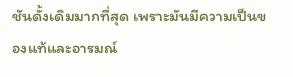ชันดั้งเดิมมากที่สุด เพราะมันมีความเป็นของแท้และอารมณ์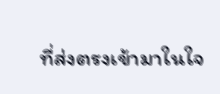ที่ส่งตรงเข้ามาในใจ